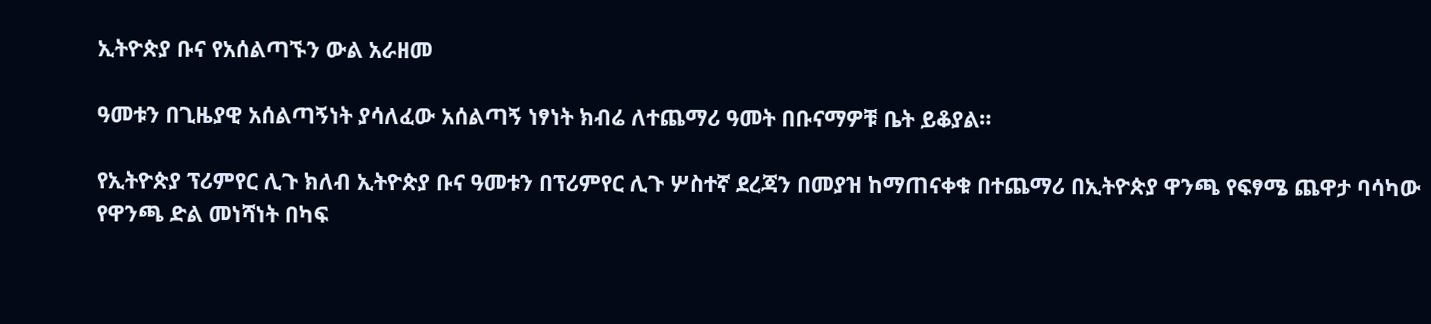ኢትዮጵያ ቡና የአሰልጣኙን ውል አራዘመ

ዓመቱን በጊዜያዊ አሰልጣኝነት ያሳለፈው አሰልጣኝ ነፃነት ክብሬ ለተጨማሪ ዓመት በቡናማዎቹ ቤት ይቆያል።

የኢትዮጵያ ፕሪምየር ሊጉ ክለብ ኢትዮጵያ ቡና ዓመቱን በፕሪምየር ሊጉ ሦስተኛ ደረጃን በመያዝ ከማጠናቀቁ በተጨማሪ በኢትዮጵያ ዋንጫ የፍፃሜ ጨዋታ ባሳካው የዋንጫ ድል መነሻነት በካፍ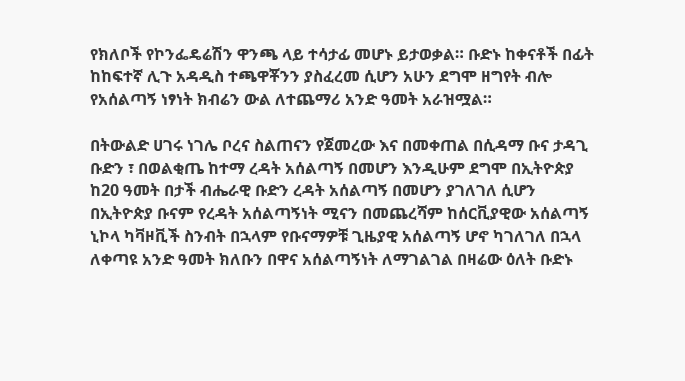የክለቦች የኮንፌዴሬሽን ዋንጫ ላይ ተሳታፊ መሆኑ ይታወቃል። ቡድኑ ከቀናቶች በፊት ከከፍተኛ ሊጉ አዳዲስ ተጫዋቾንን ያስፈረመ ሲሆን አሁን ደግሞ ዘግየት ብሎ የአሰልጣኝ ነፃነት ክብሬን ውል ለተጨማሪ አንድ ዓመት አራዝሟል።

በትውልድ ሀገሩ ነገሌ ቦረና ስልጠናን የጀመረው እና በመቀጠል በሲዳማ ቡና ታዳጊ ቡድን ፣ በወልቂጤ ከተማ ረዳት አሰልጣኝ በመሆን እንዲሁም ደግሞ በኢትዮጵያ ከ20 ዓመት በታች ብሔራዊ ቡድን ረዳት አሰልጣኝ በመሆን ያገለገለ ሲሆን በኢትዮጵያ ቡናም የረዳት አሰልጣኝነት ሚናን በመጨረሻም ከሰርቪያዊው አሰልጣኝ ኒኮላ ካቫዞቪች ስንብት በኋላም የቡናማዎቹ ጊዜያዊ አሰልጣኝ ሆኖ ካገለገለ በኋላ ለቀጣዩ አንድ ዓመት ክለቡን በዋና አሰልጣኝነት ለማገልገል በዛሬው ዕለት ቡድኑ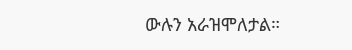ውሉን አራዝሞለታል።